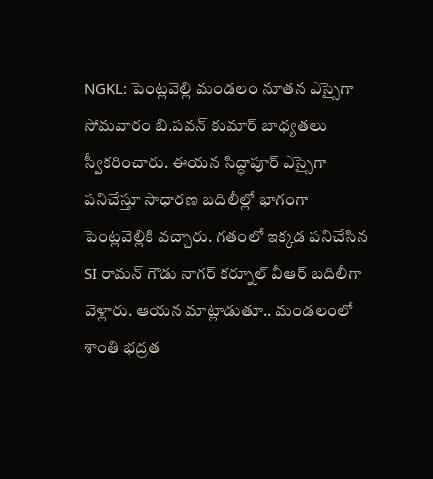NGKL: పెంట్లవెల్లి మండలం నూతన ఎస్సైగా సోమవారం బి.పవన్ కుమార్ బాధ్యతలు స్వీకరించారు. ఈయన సిద్ధాపూర్ ఎస్సైగా పనిచేస్తూ సాధారణ బదిలీల్లో భాగంగా పెంట్లవెల్లికి వచ్చారు. గతంలో ఇక్కడ పనిచేసిన SI రామన్ గౌడు నాగర్ కర్నూల్ వీఆర్ బదిలీగా వెళ్లారు. ఆయన మాట్లాడుతూ.. మండలంలో శాంతి భద్రత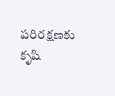పరిరక్షణకు కృషి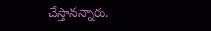చేస్తానన్నారు.